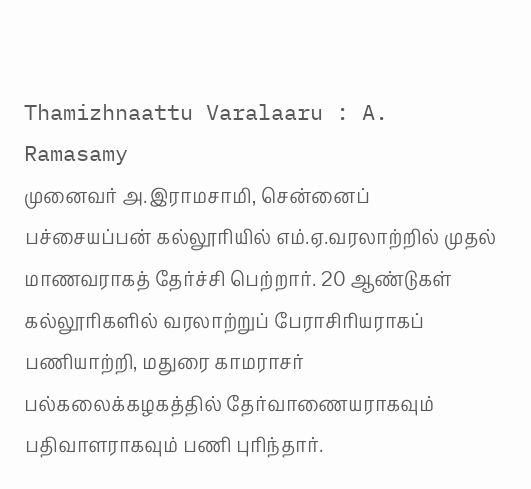Thamizhnaattu Varalaaru : A. Ramasamy
முனைவர் அ.இராமசாமி, சென்னைப் பச்சையப்பன் கல்லூரியில் எம்.ஏ.வரலாற்றில் முதல் மாணவராகத் தேர்ச்சி பெற்றார். 20 ஆண்டுகள் கல்லூரிகளில் வரலாற்றுப் பேராசிரியராகப் பணியாற்றி, மதுரை காமராசர் பல்கலைக்கழகத்தில் தேர்வாணையராகவும் பதிவாளராகவும் பணி புரிந்தார்.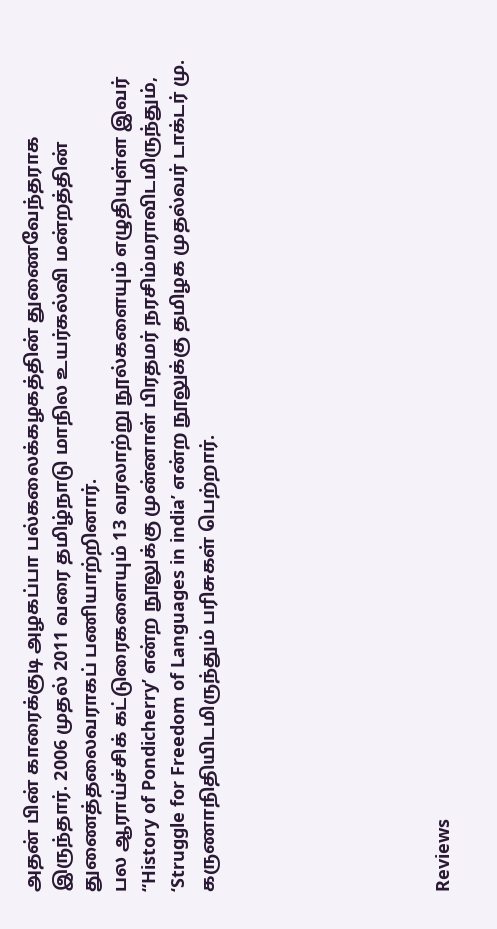அதன் பின் காரைக்குடி அழகப்பா பல்கலைக்கழகத்தின் துணைவேந்தராக இருந்தார். 2006 முதல் 2011 வரை தமிழ்நாடு மாநில உயர்கல்வி மன்றத்தின் துணைத்தலைவராகப் பணியாற்றினார்.
பல ஆராய்ச்சிக் கட்டுரைகளையும் 13 வரலாற்று நூல்களையும் எழுதியுள்ள இவர் “History of Pondicherry’ என்ற நூலுக்கு முன்னாள் பிரதமர் நரசிம்மராவிடமிருந்தும், ‘Struggle for Freedom of Languages in india’ என்ற நூலுக்கு தமிழக முதல்வர் டாக்டர் மு. கருணாநிதியிடமிருந்தும் பரிசுகள் பெற்றார்.







Reviews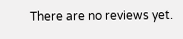There are no reviews yet.